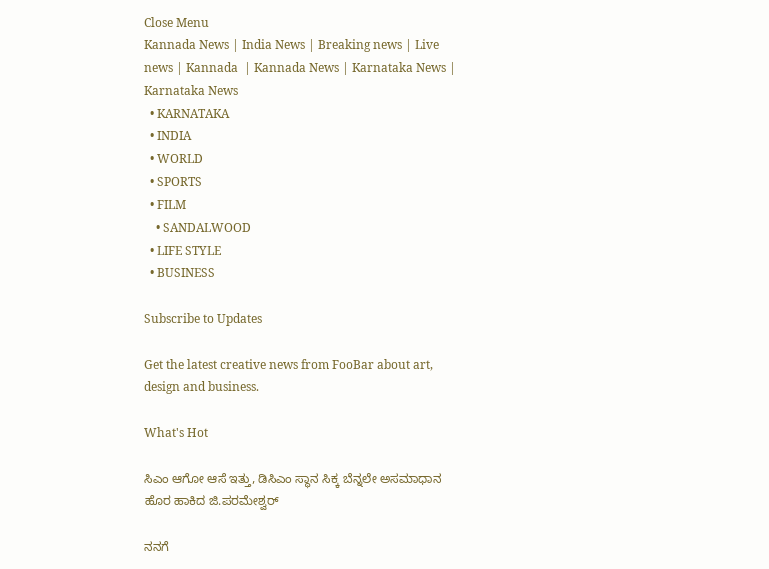Close Menu
Kannada News | India News | Breaking news | Live news | Kannada  | Kannada News | Karnataka News | Karnataka News
  • KARNATAKA
  • INDIA
  • WORLD
  • SPORTS
  • FILM
    • SANDALWOOD
  • LIFE STYLE
  • BUSINESS

Subscribe to Updates

Get the latest creative news from FooBar about art, design and business.

What's Hot

ಸಿಎಂ ಆಗೋ ಆಸೆ ಇತ್ತು, ಡಿಸಿಎಂ ಸ್ಥಾನ ಸಿಕ್ಕ ಬೆನ್ನಲೇ ಅಸಮಾಧಾನ ಹೊರ ಹಾಕಿದ ಜಿ.ಪರಮೇಶ್ವರ್

ನನಗೆ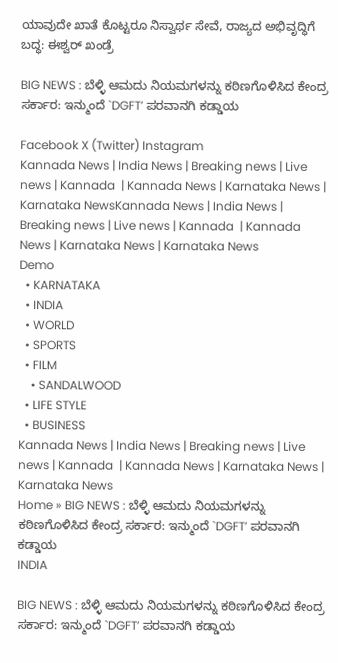ಯಾವುದೇ ಖಾತೆ ಕೊಟ್ಟರೂ ನಿಸ್ವಾರ್ಥ ಸೇವೆ, ರಾಜ್ಯದ ಅಭಿವೃದ್ಧಿಗೆ ಬದ್ಧ: ಈಶ್ವರ್ ಖಂಡ್ರೆ

BIG NEWS : ಬೆಳ್ಳಿ ಆಮದು ನಿಯಮಗಳನ್ನು ಕಠಿಣಗೊಳಿಸಿದ ಕೇಂದ್ರ ಸರ್ಕಾರ: ಇನ್ಮುಂದೆ `DGFT’ ಪರವಾನಗಿ ಕಡ್ಡಾಯ

Facebook X (Twitter) Instagram
Kannada News | India News | Breaking news | Live news | Kannada  | Kannada News | Karnataka News | Karnataka NewsKannada News | India News | Breaking news | Live news | Kannada  | Kannada News | Karnataka News | Karnataka News
Demo
  • KARNATAKA
  • INDIA
  • WORLD
  • SPORTS
  • FILM
    • SANDALWOOD
  • LIFE STYLE
  • BUSINESS
Kannada News | India News | Breaking news | Live news | Kannada  | Kannada News | Karnataka News | Karnataka News
Home » BIG NEWS : ಬೆಳ್ಳಿ ಆಮದು ನಿಯಮಗಳನ್ನು ಕಠಿಣಗೊಳಿಸಿದ ಕೇಂದ್ರ ಸರ್ಕಾರ: ಇನ್ಮುಂದೆ `DGFT’ ಪರವಾನಗಿ ಕಡ್ಡಾಯ
INDIA

BIG NEWS : ಬೆಳ್ಳಿ ಆಮದು ನಿಯಮಗಳನ್ನು ಕಠಿಣಗೊಳಿಸಿದ ಕೇಂದ್ರ ಸರ್ಕಾರ: ಇನ್ಮುಂದೆ `DGFT’ ಪರವಾನಗಿ ಕಡ್ಡಾಯ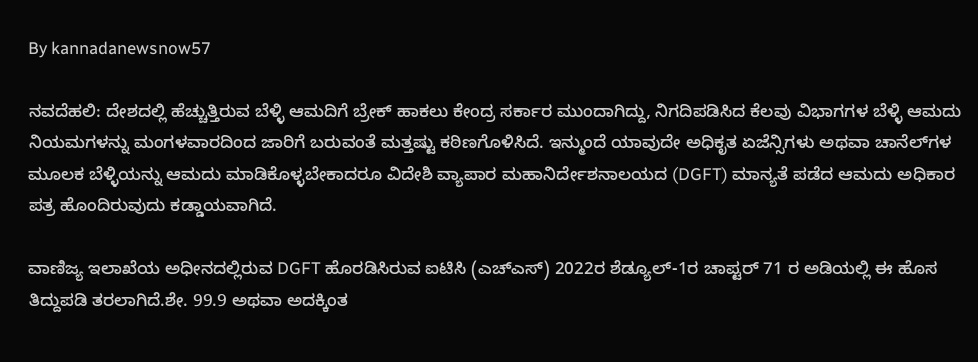By kannadanewsnow57

ನವದೆಹಲಿ: ದೇಶದಲ್ಲಿ ಹೆಚ್ಚುತ್ತಿರುವ ಬೆಳ್ಳಿ ಆಮದಿಗೆ ಬ್ರೇಕ್ ಹಾಕಲು ಕೇಂದ್ರ ಸರ್ಕಾರ ಮುಂದಾಗಿದ್ದು, ನಿಗದಿಪಡಿಸಿದ ಕೆಲವು ವಿಭಾಗಗಳ ಬೆಳ್ಳಿ ಆಮದು ನಿಯಮಗಳನ್ನು ಮಂಗಳವಾರದಿಂದ ಜಾರಿಗೆ ಬರುವಂತೆ ಮತ್ತಷ್ಟು ಕಠಿಣಗೊಳಿಸಿದೆ. ಇನ್ಮುಂದೆ ಯಾವುದೇ ಅಧಿಕೃತ ಏಜೆನ್ಸಿಗಳು ಅಥವಾ ಚಾನೆಲ್‌ಗಳ ಮೂಲಕ ಬೆಳ್ಳಿಯನ್ನು ಆಮದು ಮಾಡಿಕೊಳ್ಳಬೇಕಾದರೂ ವಿದೇಶಿ ವ್ಯಾಪಾರ ಮಹಾನಿರ್ದೇಶನಾಲಯದ (DGFT) ಮಾನ್ಯತೆ ಪಡೆದ ಆಮದು ಅಧಿಕಾರ ಪತ್ರ ಹೊಂದಿರುವುದು ಕಡ್ಡಾಯವಾಗಿದೆ.

ವಾಣಿಜ್ಯ ಇಲಾಖೆಯ ಅಧೀನದಲ್ಲಿರುವ DGFT ಹೊರಡಿಸಿರುವ ಐಟಿಸಿ (ಎಚ್‌ಎಸ್) 2022ರ ಶೆಡ್ಯೂಲ್-1ರ ಚಾಪ್ಟರ್ 71 ರ ಅಡಿಯಲ್ಲಿ ಈ ಹೊಸ ತಿದ್ದುಪಡಿ ತರಲಾಗಿದೆ.ಶೇ. 99.9 ಅಥವಾ ಅದಕ್ಕಿಂತ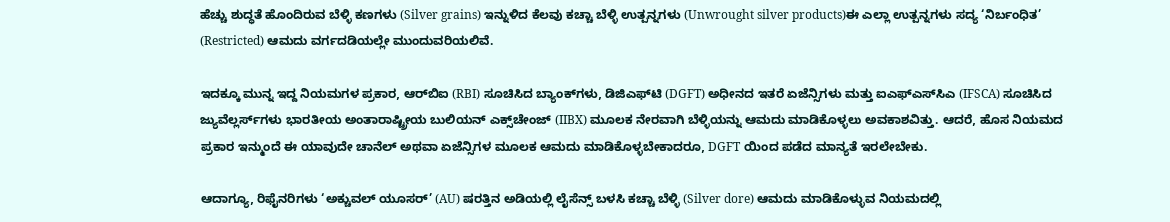ಹೆಚ್ಚು ಶುದ್ಧತೆ ಹೊಂದಿರುವ ಬೆಳ್ಳಿ ಕಣಗಳು (Silver grains) ಇನ್ನುಳಿದ ಕೆಲವು ಕಚ್ಚಾ ಬೆಳ್ಳಿ ಉತ್ಪನ್ನಗಳು (Unwrought silver products)ಈ ಎಲ್ಲಾ ಉತ್ಪನ್ನಗಳು ಸದ್ಯ ‘ನಿರ್ಬಂಧಿತ’ (Restricted) ಆಮದು ವರ್ಗದಡಿಯಲ್ಲೇ ಮುಂದುವರಿಯಲಿವೆ.

ಇದಕ್ಕೂ ಮುನ್ನ ಇದ್ದ ನಿಯಮಗಳ ಪ್ರಕಾರ, ಆರ್‌ಬಿಐ (RBI) ಸೂಚಿಸಿದ ಬ್ಯಾಂಕ್‌ಗಳು, ಡಿಜಿಎಫ್‌ಟಿ (DGFT) ಅಧೀನದ ಇತರೆ ಏಜೆನ್ಸಿಗಳು ಮತ್ತು ಐಎಫ್‌ಎಸ್‌ಸಿಎ (IFSCA) ಸೂಚಿಸಿದ ಜ್ಯುವೆಲ್ಲರ್ಸ್‌ಗಳು ಭಾರತೀಯ ಅಂತಾರಾಷ್ಟ್ರೀಯ ಬುಲಿಯನ್ ಎಕ್ಸ್‌ಚೇಂಜ್ (IIBX) ಮೂಲಕ ನೇರವಾಗಿ ಬೆಳ್ಳಿಯನ್ನು ಆಮದು ಮಾಡಿಕೊಳ್ಳಲು ಅವಕಾಶವಿತ್ತು. ಆದರೆ, ಹೊಸ ನಿಯಮದ ಪ್ರಕಾರ ಇನ್ಮುಂದೆ ಈ ಯಾವುದೇ ಚಾನೆಲ್ ಅಥವಾ ಏಜೆನ್ಸಿಗಳ ಮೂಲಕ ಆಮದು ಮಾಡಿಕೊಳ್ಳಬೇಕಾದರೂ, DGFT ಯಿಂದ ಪಡೆದ ಮಾನ್ಯತೆ ಇರಲೇಬೇಕು.

ಆದಾಗ್ಯೂ, ರಿಫೈನರಿಗಳು ‘ಅಕ್ಚುವಲ್ ಯೂಸರ್’ (AU) ಷರತ್ತಿನ ಅಡಿಯಲ್ಲಿ ಲೈಸೆನ್ಸ್ ಬಳಸಿ ಕಚ್ಚಾ ಬೆಳ್ಳಿ (Silver dore) ಆಮದು ಮಾಡಿಕೊಳ್ಳುವ ನಿಯಮದಲ್ಲಿ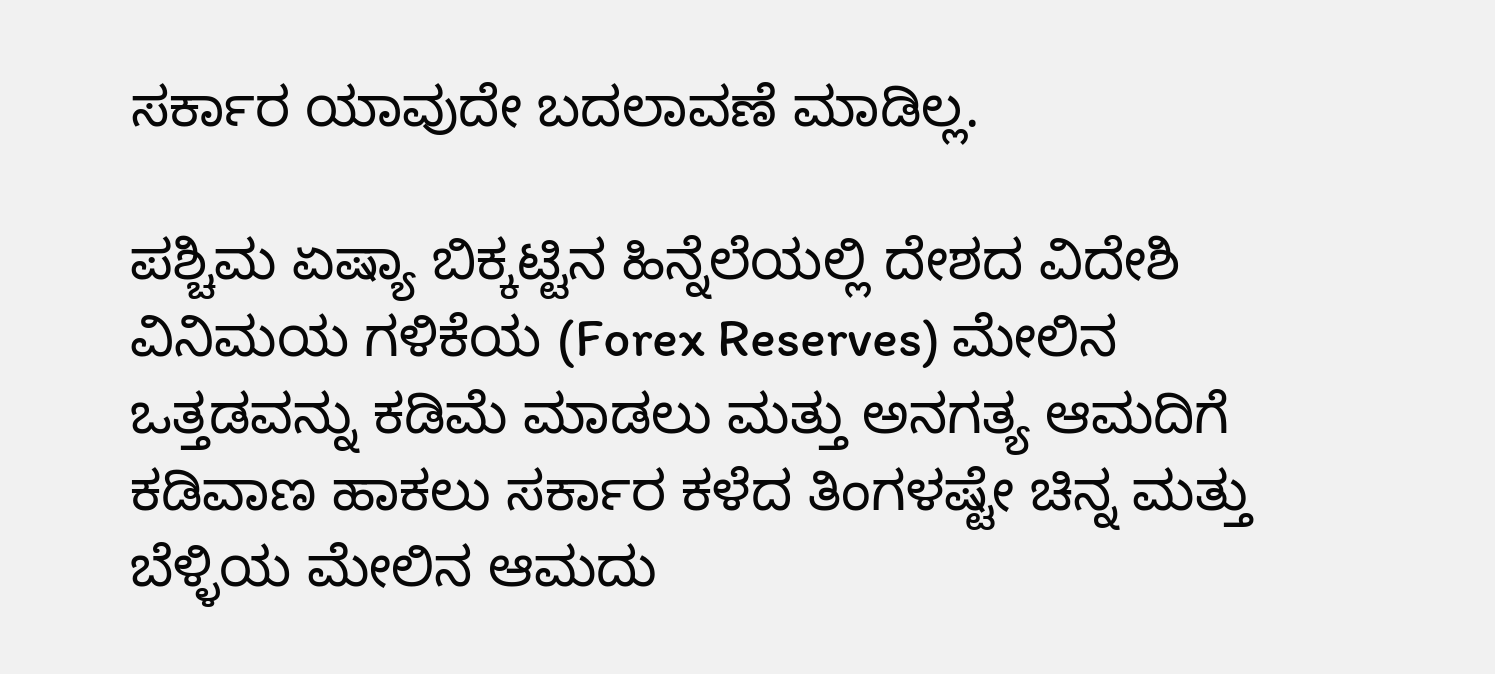ಸರ್ಕಾರ ಯಾವುದೇ ಬದಲಾವಣೆ ಮಾಡಿಲ್ಲ.

ಪಶ್ಚಿಮ ಏಷ್ಯಾ ಬಿಕ್ಕಟ್ಟಿನ ಹಿನ್ನೆಲೆಯಲ್ಲಿ ದೇಶದ ವಿದೇಶಿ ವಿನಿಮಯ ಗಳಿಕೆಯ (Forex Reserves) ಮೇಲಿನ ಒತ್ತಡವನ್ನು ಕಡಿಮೆ ಮಾಡಲು ಮತ್ತು ಅನಗತ್ಯ ಆಮದಿಗೆ ಕಡಿವಾಣ ಹಾಕಲು ಸರ್ಕಾರ ಕಳೆದ ತಿಂಗಳಷ್ಟೇ ಚಿನ್ನ ಮತ್ತು ಬೆಳ್ಳಿಯ ಮೇಲಿನ ಆಮದು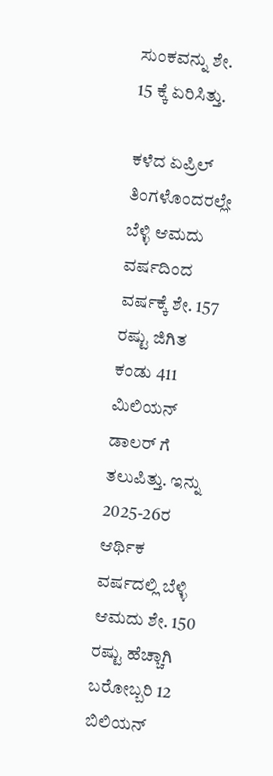ಸುಂಕವನ್ನು ಶೇ. 15 ಕ್ಕೆ ಏರಿಸಿತ್ತು.

ಕಳೆದ ಏಪ್ರಿಲ್ ತಿಂಗಳೊಂದರಲ್ಲೇ ಬೆಳ್ಳಿ ಆಮದು ವರ್ಷದಿಂದ ವರ್ಷಕ್ಕೆ ಶೇ. 157 ರಷ್ಟು ಜಿಗಿತ ಕಂಡು 411 ಮಿಲಿಯನ್ ಡಾಲರ್‌ ಗೆ ತಲುಪಿತ್ತು. ಇನ್ನು 2025-26ರ ಆರ್ಥಿಕ ವರ್ಷದಲ್ಲಿ ಬೆಳ್ಳಿ ಆಮದು ಶೇ. 150 ರಷ್ಟು ಹೆಚ್ಚಾಗಿ ಬರೋಬ್ಬರಿ 12 ಬಿಲಿಯನ್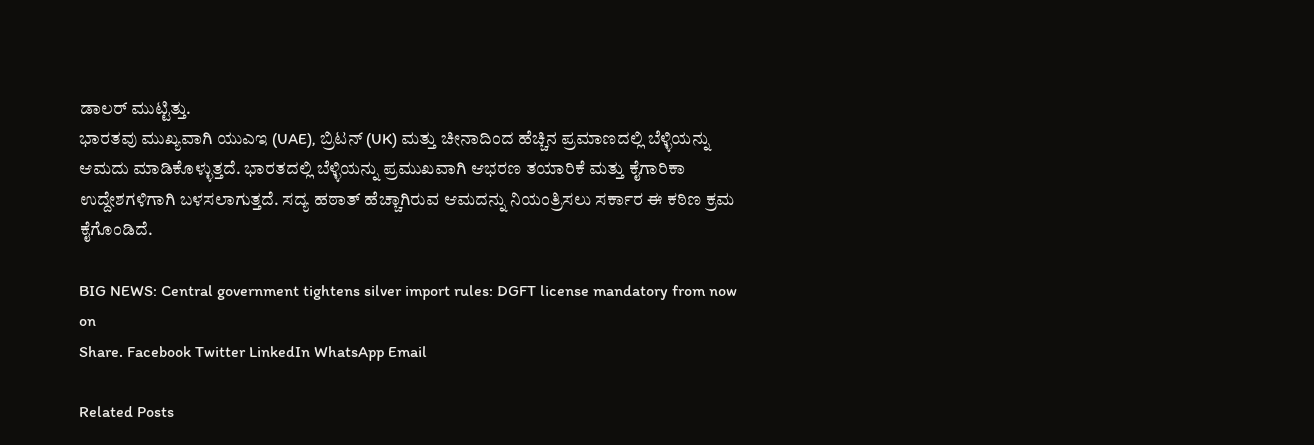ಡಾಲರ್‌ ಮುಟ್ಟಿತ್ತು.
ಭಾರತವು ಮುಖ್ಯವಾಗಿ ಯುಎಇ (UAE), ಬ್ರಿಟನ್ (UK) ಮತ್ತು ಚೀನಾದಿಂದ ಹೆಚ್ಚಿನ ಪ್ರಮಾಣದಲ್ಲಿ ಬೆಳ್ಳಿಯನ್ನು ಆಮದು ಮಾಡಿಕೊಳ್ಳುತ್ತದೆ. ಭಾರತದಲ್ಲಿ ಬೆಳ್ಳಿಯನ್ನು ಪ್ರಮುಖವಾಗಿ ಆಭರಣ ತಯಾರಿಕೆ ಮತ್ತು ಕೈಗಾರಿಕಾ ಉದ್ದೇಶಗಳಿಗಾಗಿ ಬಳಸಲಾಗುತ್ತದೆ. ಸದ್ಯ ಹಠಾತ್ ಹೆಚ್ಚಾಗಿರುವ ಆಮದನ್ನು ನಿಯಂತ್ರಿಸಲು ಸರ್ಕಾರ ಈ ಕಠಿಣ ಕ್ರಮ ಕೈಗೊಂಡಿದೆ.

BIG NEWS: Central government tightens silver import rules: DGFT license mandatory from now on
Share. Facebook Twitter LinkedIn WhatsApp Email

Related Posts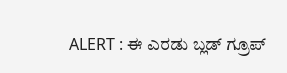ALERT : ಈ ಎರಡು ಬ್ಲಡ್ ಗ್ರೂಪ್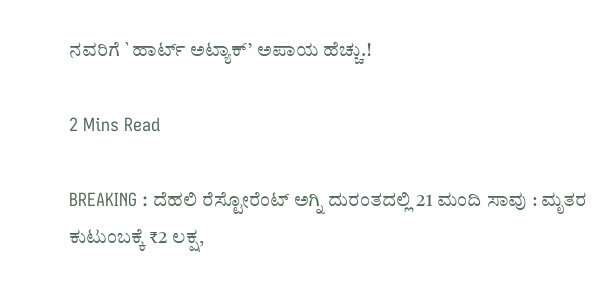ನವರಿಗೆ `ಹಾರ್ಟ್ ಅಟ್ಯಾಕ್’ ಅಪಾಯ ಹೆಚ್ಚು.!

2 Mins Read

BREAKING : ದೆಹಲಿ ರೆಸ್ಟೋರೆಂಟ್‌ ಅಗ್ನಿ ದುರಂತದಲ್ಲಿ 21 ಮಂದಿ ಸಾವು : ಮೃತರ ಕುಟುಂಬಕ್ಕೆ ₹2 ಲಕ್ಷ,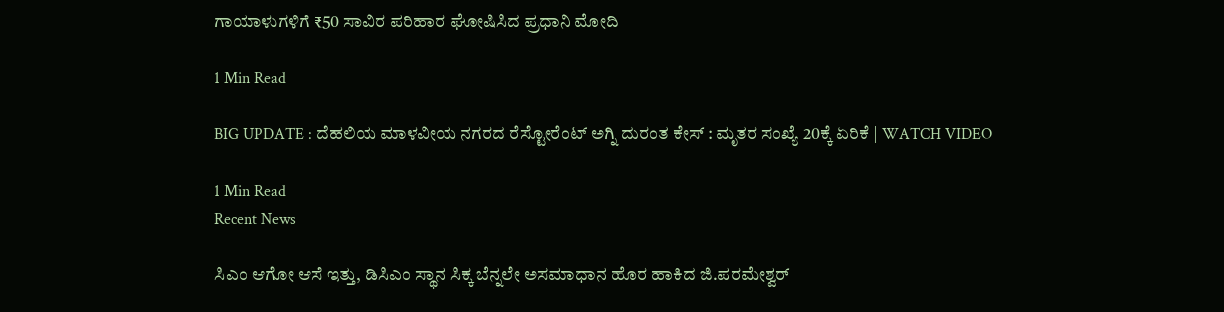ಗಾಯಾಳುಗಳಿಗೆ ₹50 ಸಾವಿರ ಪರಿಹಾರ ಘೋಷಿಸಿದ ಪ್ರಧಾನಿ ಮೋದಿ

1 Min Read

BIG UPDATE : ದೆಹಲಿಯ ಮಾಳವೀಯ ನಗರದ ರೆಸ್ಟೋರೆಂಟ್‌ ಅಗ್ನಿ ದುರಂತ ಕೇಸ್ : ಮೃತರ ಸಂಖ್ಯೆ 20ಕ್ಕೆ ಏರಿಕೆ | WATCH VIDEO

1 Min Read
Recent News

ಸಿಎಂ ಆಗೋ ಆಸೆ ಇತ್ತು, ಡಿಸಿಎಂ ಸ್ಥಾನ ಸಿಕ್ಕ ಬೆನ್ನಲೇ ಅಸಮಾಧಾನ ಹೊರ ಹಾಕಿದ ಜಿ.ಪರಮೇಶ್ವರ್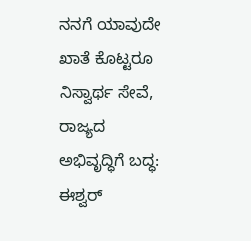ನನಗೆ ಯಾವುದೇ ಖಾತೆ ಕೊಟ್ಟರೂ ನಿಸ್ವಾರ್ಥ ಸೇವೆ, ರಾಜ್ಯದ ಅಭಿವೃದ್ಧಿಗೆ ಬದ್ಧ: ಈಶ್ವರ್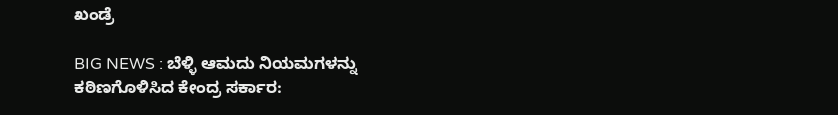ಖಂಡ್ರೆ

BIG NEWS : ಬೆಳ್ಳಿ ಆಮದು ನಿಯಮಗಳನ್ನು ಕಠಿಣಗೊಳಿಸಿದ ಕೇಂದ್ರ ಸರ್ಕಾರ: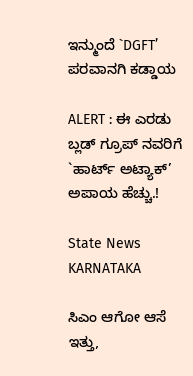ಇನ್ಮುಂದೆ `DGFT’ ಪರವಾನಗಿ ಕಡ್ಡಾಯ

ALERT : ಈ ಎರಡು ಬ್ಲಡ್ ಗ್ರೂಪ್ ನವರಿಗೆ `ಹಾರ್ಟ್ ಅಟ್ಯಾಕ್’ ಅಪಾಯ ಹೆಚ್ಚು.!

State News
KARNATAKA

ಸಿಎಂ ಆಗೋ ಆಸೆ ಇತ್ತು,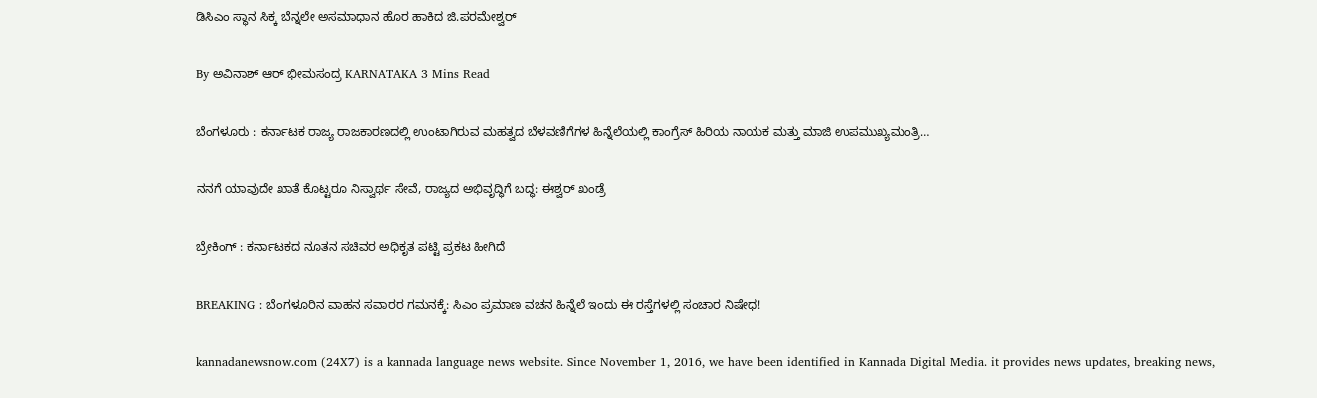ಡಿಸಿಎಂ ಸ್ಥಾನ ಸಿಕ್ಕ ಬೆನ್ನಲೇ ಅಸಮಾಧಾನ ಹೊರ ಹಾಕಿದ ಜಿ.ಪರಮೇಶ್ವರ್

By ಅವಿನಾಶ್‌ ಆರ್‌ ಭೀಮಸಂದ್ರ KARNATAKA 3 Mins Read

ಬೆಂಗಳೂರು : ಕರ್ನಾಟಕ ರಾಜ್ಯ ರಾಜಕಾರಣದಲ್ಲಿ ಉಂಟಾಗಿರುವ ಮಹತ್ವದ ಬೆಳವಣಿಗೆಗಳ ಹಿನ್ನೆಲೆಯಲ್ಲಿ ಕಾಂಗ್ರೆಸ್ ಹಿರಿಯ ನಾಯಕ ಮತ್ತು ಮಾಜಿ ಉಪಮುಖ್ಯಮಂತ್ರಿ…

ನನಗೆ ಯಾವುದೇ ಖಾತೆ ಕೊಟ್ಟರೂ ನಿಸ್ವಾರ್ಥ ಸೇವೆ, ರಾಜ್ಯದ ಅಭಿವೃದ್ಧಿಗೆ ಬದ್ಧ: ಈಶ್ವರ್ ಖಂಡ್ರೆ

ಬ್ರೇಕಿಂಗ್ : ಕರ್ನಾಟಕದ ನೂತನ ಸಚಿವರ ಅಧಿಕೃತ ಪಟ್ಟಿ ಪ್ರಕಟ ಹೀಗಿದೆ

BREAKING : ಬೆಂಗಳೂರಿನ ವಾಹನ ಸವಾರರ ಗಮನಕ್ಕೆ: ಸಿಎಂ ಪ್ರಮಾಣ ವಚನ ಹಿನ್ನೆಲೆ ಇಂದು ಈ ರಸ್ತೆಗಳಲ್ಲಿ ಸಂಚಾರ ನಿಷೇಧ!

kannadanewsnow.com (24X7) is a kannada language news website. Since November 1, 2016, we have been identified in Kannada Digital Media. it provides news updates, breaking news,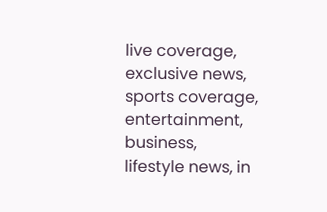live coverage, exclusive news, sports coverage, entertainment, business, lifestyle news, in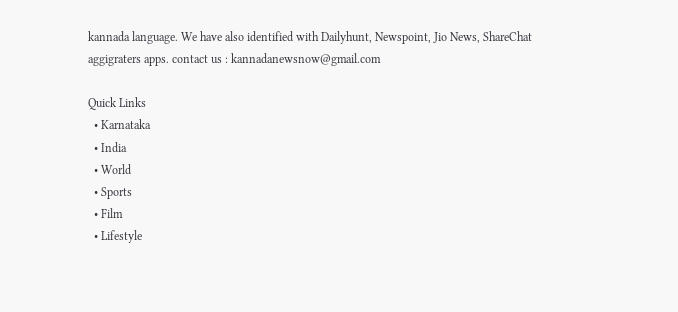kannada language. We have also identified with Dailyhunt, Newspoint, Jio News, ShareChat aggigraters apps. contact us : kannadanewsnow@gmail.com

Quick Links
  • Karnataka
  • India
  • World
  • Sports
  • Film
  • Lifestyle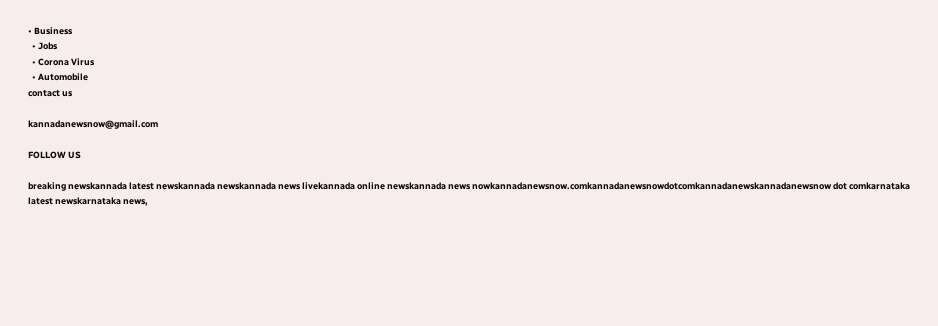• Business
  • Jobs
  • Corona Virus
  • Automobile
contact us

kannadanewsnow@gmail.com

FOLLOW US

breaking newskannada latest newskannada newskannada news livekannada online newskannada news nowkannadanewsnow.comkannadanewsnowdotcomkannadanewskannadanewsnow dot comkarnataka latest newskarnataka news,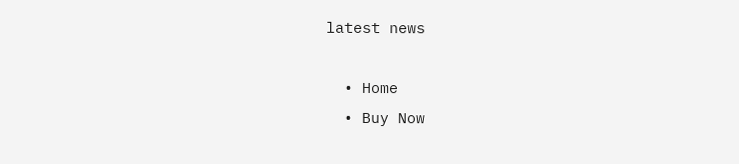latest news

  • Home
  • Buy Now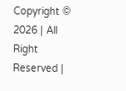Copyright © 2026 | All Right Reserved |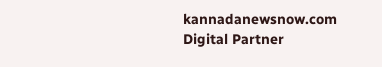kannadanewsnow.com
Digital Partner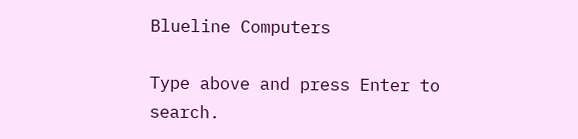Blueline Computers

Type above and press Enter to search.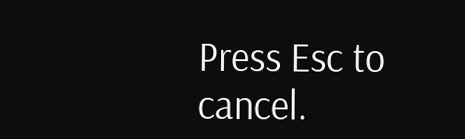Press Esc to cancel.